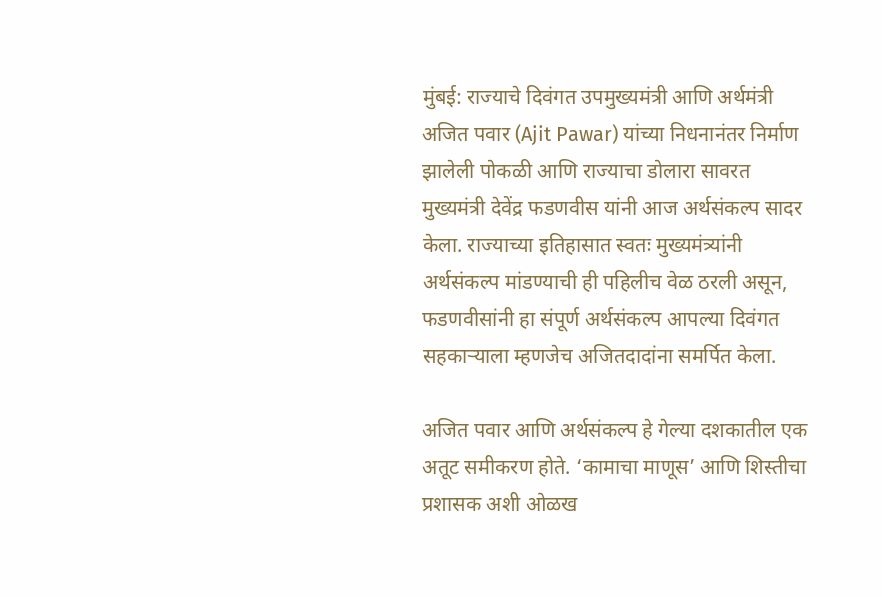मुंबई: राज्याचे दिवंगत उपमुख्यमंत्री आणि अर्थमंत्री अजित पवार (Ajit Pawar) यांच्या निधनानंतर निर्माण झालेली पोकळी आणि राज्याचा डोलारा सावरत मुख्यमंत्री देवेंद्र फडणवीस यांनी आज अर्थसंकल्प सादर केला. राज्याच्या इतिहासात स्वतः मुख्यमंत्र्यांनी अर्थसंकल्प मांडण्याची ही पहिलीच वेळ ठरली असून, फडणवीसांनी हा संपूर्ण अर्थसंकल्प आपल्या दिवंगत सहकाऱ्याला म्हणजेच अजितदादांना समर्पित केला.

अजित पवार आणि अर्थसंकल्प हे गेल्या दशकातील एक अतूट समीकरण होते. ‘कामाचा माणूस’ आणि शिस्तीचा प्रशासक अशी ओळख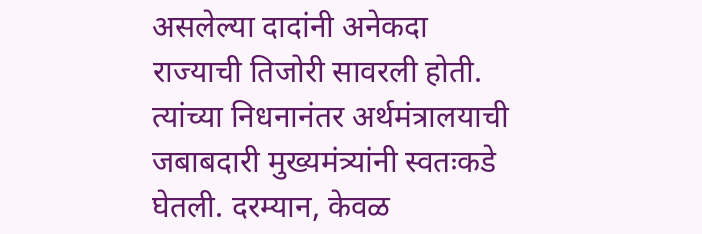असलेल्या दादांनी अनेकदा राज्याची तिजोरी सावरली होती. त्यांच्या निधनानंतर अर्थमंत्रालयाची जबाबदारी मुख्यमंत्र्यांनी स्वतःकडे घेतली. दरम्यान, केवळ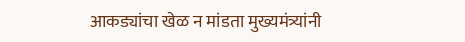आकड्यांचा खेळ न मांडता मुख्यमंत्र्यांनी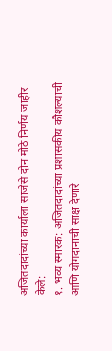अजितदादांच्या कार्याला साजेसे दोन मोठे निर्णय जाहीर केले:
१. भव्य स्मारक: अजितदादांच्या प्रशासकीय कौशल्याची आणि योगदानाची साक्ष देणारे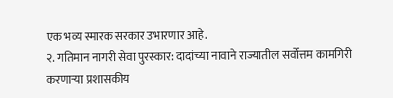एक भव्य स्मारक सरकार उभारणार आहे.
२. गतिमान नागरी सेवा पुरस्कार: दादांच्या नावाने राज्यातील सर्वोत्तम कामगिरी करणाऱ्या प्रशासकीय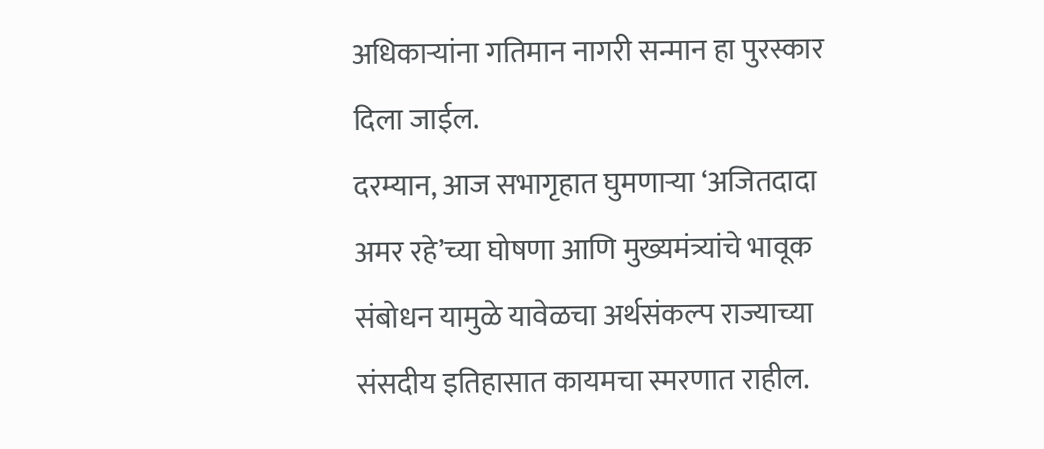अधिकाऱ्यांना गतिमान नागरी सन्मान हा पुरस्कार दिला जाईल.
दरम्यान, आज सभागृहात घुमणाऱ्या ‘अजितदादा अमर रहे’च्या घोषणा आणि मुख्यमंत्र्यांचे भावूक संबोधन यामुळे यावेळचा अर्थसंकल्प राज्याच्या संसदीय इतिहासात कायमचा स्मरणात राहील.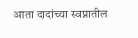आता दादांच्या स्वप्नातील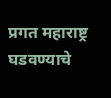प्रगत महाराष्ट्र घडवण्याचे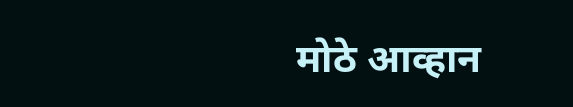मोठे आव्हान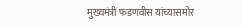मुख्यमंत्री फडणवीस यांच्यासमोर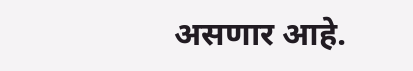असणार आहे.